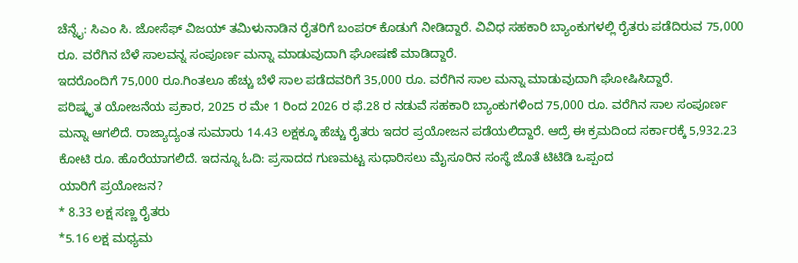ಚೆನ್ನೈ: ಸಿಎಂ ಸಿ. ಜೋಸೆಫ್ ವಿಜಯ್ ತಮಿಳುನಾಡಿನ ರೈತರಿಗೆ ಬಂಪರ್ ಕೊಡುಗೆ ನೀಡಿದ್ದಾರೆ. ವಿವಿಧ ಸಹಕಾರಿ ಬ್ಯಾಂಕುಗಳಲ್ಲಿ ರೈತರು ಪಡೆದಿರುವ 75,000 ರೂ. ವರೆಗಿನ ಬೆಳೆ ಸಾಲವನ್ನ ಸಂಪೂರ್ಣ ಮನ್ನಾ ಮಾಡುವುದಾಗಿ ಘೋಷಣೆ ಮಾಡಿದ್ದಾರೆ.
ಇದರೊಂದಿಗೆ 75,000 ರೂ.ಗಿಂತಲೂ ಹೆಚ್ಚು ಬೆಳೆ ಸಾಲ ಪಡೆದವರಿಗೆ 35,000 ರೂ. ವರೆಗಿನ ಸಾಲ ಮನ್ನಾ ಮಾಡುವುದಾಗಿ ಘೋಷಿಸಿದ್ದಾರೆ.
ಪರಿಷ್ಕೃತ ಯೋಜನೆಯ ಪ್ರಕಾರ, 2025 ರ ಮೇ 1 ರಿಂದ 2026 ರ ಫೆ.28 ರ ನಡುವೆ ಸಹಕಾರಿ ಬ್ಯಾಂಕುಗಳಿಂದ 75,000 ರೂ. ವರೆಗಿನ ಸಾಲ ಸಂಪೂರ್ಣ ಮನ್ನಾ ಆಗಲಿದೆ. ರಾಜ್ಯಾದ್ಯಂತ ಸುಮಾರು 14.43 ಲಕ್ಷಕ್ಕೂ ಹೆಚ್ಚು ರೈತರು ಇದರ ಪ್ರಯೋಜನ ಪಡೆಯಲಿದ್ದಾರೆ. ಆದ್ರೆ ಈ ಕ್ರಮದಿಂದ ಸರ್ಕಾರಕ್ಕೆ 5,932.23 ಕೋಟಿ ರೂ. ಹೊರೆಯಾಗಲಿದೆ. ಇದನ್ನೂ ಓದಿ: ಪ್ರಸಾದದ ಗುಣಮಟ್ಟ ಸುಧಾರಿಸಲು ಮೈಸೂರಿನ ಸಂಸ್ಥೆ ಜೊತೆ ಟಿಟಿಡಿ ಒಪ್ಪಂದ
ಯಾರಿಗೆ ಪ್ರಯೋಜನ?
* 8.33 ಲಕ್ಷ ಸಣ್ಣ ರೈತರು
*5.16 ಲಕ್ಷ ಮಧ್ಯಮ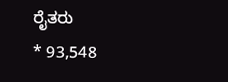ರೈತರು
* 93,548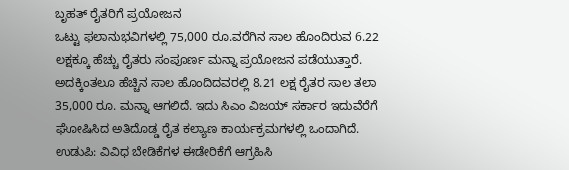ಬೃಹತ್ ರೈತರಿಗೆ ಪ್ರಯೋಜನ
ಒಟ್ಟು ಫಲಾನುಭವಿಗಳಲ್ಲಿ 75,000 ರೂ.ವರೆಗಿನ ಸಾಲ ಹೊಂದಿರುವ 6.22 ಲಕ್ಷಕ್ಕೂ ಹೆಚ್ಚು ರೈತರು ಸಂಪೂರ್ಣ ಮನ್ನಾ ಪ್ರಯೋಜನ ಪಡೆಯುತ್ತಾರೆ. ಅದಕ್ಕಿಂತಲೂ ಹೆಚ್ಚಿನ ಸಾಲ ಹೊಂದಿದವರಲ್ಲಿ 8.21 ಲಕ್ಷ ರೈತರ ಸಾಲ ತಲಾ 35,000 ರೂ. ಮನ್ನಾ ಆಗಲಿದೆ. ಇದು ಸಿಎಂ ವಿಜಯ್ ಸರ್ಕಾರ ಇದುವೆರೆಗೆ ಘೋಷಿಸಿದ ಅತಿದೊಡ್ಡ ರೈತ ಕಲ್ಯಾಣ ಕಾರ್ಯಕ್ರಮಗಳಲ್ಲಿ ಒಂದಾಗಿದೆ.
ಉಡುಪಿ: ವಿವಿಧ ಬೇಡಿಕೆಗಳ ಈಡೇರಿಕೆಗೆ ಆಗ್ರಹಿಸಿ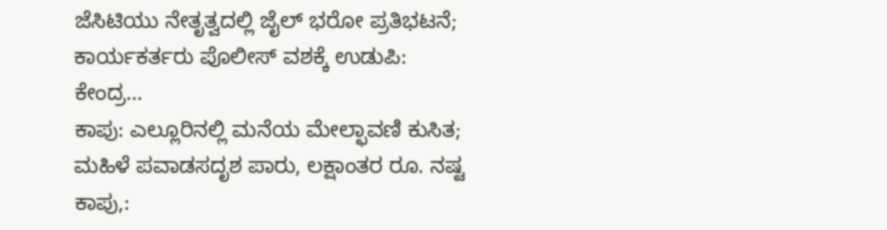ಜೆಸಿಟಿಯು ನೇತೃತ್ವದಲ್ಲಿ ಜೈಲ್ ಭರೋ ಪ್ರತಿಭಟನೆ; ಕಾರ್ಯಕರ್ತರು ಪೊಲೀಸ್ ವಶಕ್ಕೆ ಉಡುಪಿ: ಕೇಂದ್ರ…
ಕಾಪು: ಎಲ್ಲೂರಿನಲ್ಲಿ ಮನೆಯ ಮೇಲ್ಛಾವಣಿ ಕುಸಿತ; ಮಹಿಳೆ ಪವಾಡಸದೃಶ ಪಾರು, ಲಕ್ಷಾಂತರ ರೂ. ನಷ್ಟ ಕಾಪು,: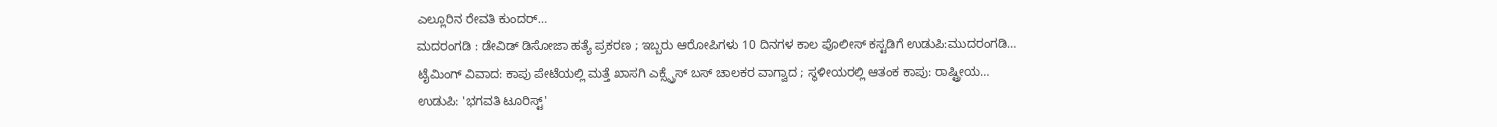ಎಲ್ಲೂರಿನ ರೇವತಿ ಕುಂದರ್…
ಮದರಂಗಡಿ : ಡೇವಿಡ್ ಡಿಸೋಜಾ ಹತ್ಯೆ ಪ್ರಕರಣ ; ಇಬ್ಬರು ಆರೋಪಿಗಳು 10 ದಿನಗಳ ಕಾಲ ಪೊಲೀಸ್ ಕಸ್ಟಡಿಗೆ ಉಡುಪಿ:ಮುದರಂಗಡಿ…
ಟೈಮಿಂಗ್ ವಿವಾದ: ಕಾಪು ಪೇಟೆಯಲ್ಲಿ ಮತ್ತೆ ಖಾಸಗಿ ಎಕ್ಸ್ಪ್ರೆಸ್ ಬಸ್ ಚಾಲಕರ ವಾಗ್ವಾದ ; ಸ್ಥಳೀಯರಲ್ಲಿ ಆತಂಕ ಕಾಪು: ರಾಷ್ಟ್ರೀಯ…
ಉಡುಪಿ: 'ಭಗವತಿ ಟೂರಿಸ್ಟ್'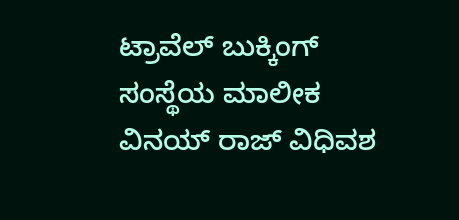ಟ್ರಾವೆಲ್ ಬುಕ್ಕಿಂಗ್ ಸಂಸ್ಥೆಯ ಮಾಲೀಕ ವಿನಯ್ ರಾಜ್ ವಿಧಿವಶ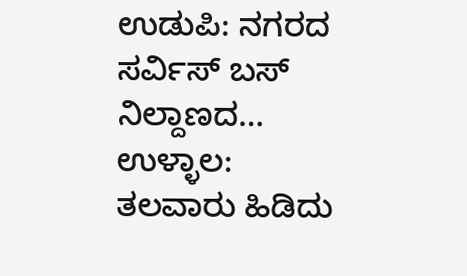ಉಡುಪಿ: ನಗರದ ಸರ್ವಿಸ್ ಬಸ್ ನಿಲ್ದಾಣದ…
ಉಳ್ಳಾಲ: ತಲವಾರು ಹಿಡಿದು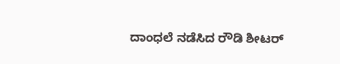ದಾಂಧಲೆ ನಡೆಸಿದ ರೌಡಿ ಶೀಟರ್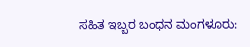ಸಹಿತ ಇಬ್ಬರ ಬಂಧನ ಮಂಗಳೂರು: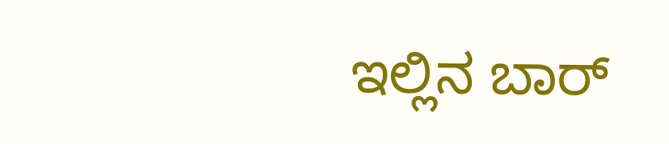ಇಲ್ಲಿನ ಬಾರ್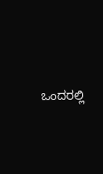ಒಂದರಲ್ಲಿ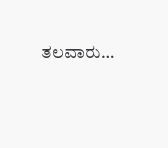ತಲವಾರು…